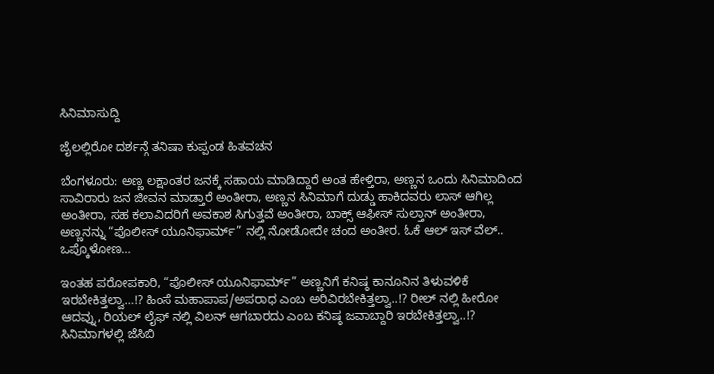ಸಿನಿಮಾಸುದ್ದಿ

ಜೈಲಲ್ಲಿರೋ ದರ್ಶನ್ಗೆ ತನಿಷಾ ಕುಪ್ಪಂಡ ಹಿತವಚನ

ಬೆಂಗಳೂರು: ಅಣ್ಣ ಲಕ್ಷಾಂತರ ಜನಕ್ಕೆ ಸಹಾಯ ಮಾಡಿದ್ದಾರೆ ಅಂತ ಹೇಳ್ತಿರಾ, ಅಣ್ಣನ ಒಂದು ಸಿನಿಮಾದಿಂದ ಸಾವಿರಾರು ಜನ ಜೀವನ ಮಾಡ್ತಾರೆ ಅಂತೀರಾ, ಅಣ್ಣನ ಸಿನಿಮಾಗೆ ದುಡ್ಡು ಹಾಕಿದವರು ಲಾಸ್ ಆಗಿಲ್ಲ ಅಂತೀರಾ, ಸಹ ಕಲಾವಿದರಿಗೆ ಅವಕಾಶ ಸಿಗುತ್ತವೆ ಅಂತೀರಾ, ಬಾಕ್ಸ್ ಆಫೀಸ್ ಸುಲ್ತಾನ್ ಅಂತೀರಾ, ಅಣ್ಣನನ್ನು “ಪೊಲೀಸ್ ಯೂನಿಫಾರ್ಮ್” ನಲ್ಲಿ ನೋಡೋದೇ ಚಂದ ಅಂತೀರ. ಓಕೆ ಆಲ್ ಇಸ್ ವೆಲ್.. ಒಪ್ಕೊಳೋಣ…

ಇಂತಹ ಪರೋಪಕಾರಿ, “ಪೊಲೀಸ್ ಯೂನಿಫಾರ್ಮ್” ಅಣ್ಣನಿಗೆ ಕನಿಷ್ಠ ಕಾನೂನಿನ ತಿಳುವಳಿಕೆ ಇರಬೇಕಿತ್ತಲ್ವಾ…!? ಹಿಂಸೆ ಮಹಾಪಾಪ/ಅಪರಾಧ ಎಂಬ ಅರಿವಿರಬೇಕಿತ್ತಲ್ವಾ..!? ರೀಲ್ ನಲ್ಲಿ ಹೀರೋ ಆದವ್ನು, ರಿಯಲ್ ಲೈಫ್ ನಲ್ಲಿ ವಿಲನ್ ಆಗಬಾರದು ಎಂಬ ಕನಿಷ್ಠ ಜವಾಬ್ದಾರಿ ಇರಬೇಕಿತ್ತಲ್ವಾ..!? ಸಿನಿಮಾಗಳಲ್ಲಿ ಜೆಸಿಬಿ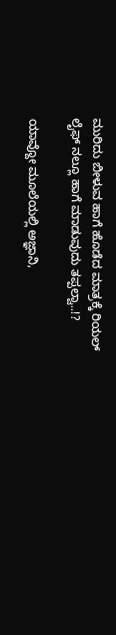ಮುರಿದು ಬೀಳುವ ಹಾಗೆ ಹೊಡೆದ ಮಾತ್ರಕ್ಕೆ ರಿಯಲ್ ಲೈಫ್ ನಲ್ಲೂ ಹಾಗೆ ಮಾಡುವುದು ತಪ್ಪಲ್ವಾ..!?

ಯಾವ್ದೋ ಮೂಲೆಯಲ್ಲಿ ಅಜ್ಞಾನಿ,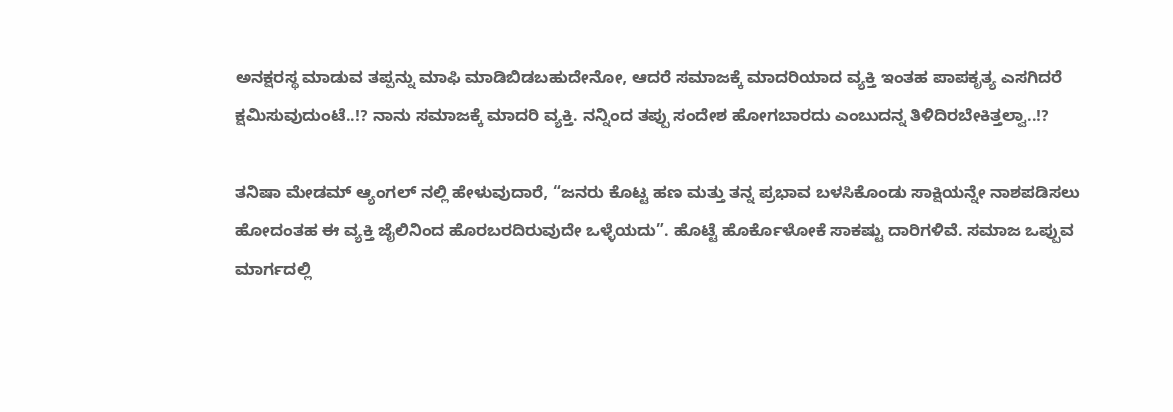ಅನಕ್ಷರಸ್ಥ ಮಾಡುವ ತಪ್ಪನ್ನು ಮಾಫಿ ಮಾಡಿಬಿಡಬಹುದೇನೋ, ಆದರೆ ಸಮಾಜಕ್ಕೆ ಮಾದರಿಯಾದ ವ್ಯಕ್ತಿ ಇಂತಹ ಪಾಪಕೃತ್ಯ ಎಸಗಿದರೆ ಕ್ಷಮಿಸುವುದುಂಟೆ..!? ನಾನು ಸಮಾಜಕ್ಕೆ ಮಾದರಿ ವ್ಯಕ್ತಿ. ನನ್ನಿಂದ ತಪ್ಪು ಸಂದೇಶ ಹೋಗಬಾರದು ಎಂಬುದನ್ನ ತಿಳಿದಿರಬೇಕಿತ್ತಲ್ವಾ..!?

ತನಿಷಾ ಮೇಡಮ್ ಆ್ಯಂಗಲ್ ನಲ್ಲಿ ಹೇಳುವುದಾರೆ, “ಜನರು ಕೊಟ್ಟ ಹಣ ಮತ್ತು ತನ್ನ ಪ್ರಭಾವ ಬಳಸಿಕೊಂಡು ಸಾಕ್ಷಿಯನ್ನೇ ನಾಶಪಡಿಸಲು ಹೋದಂತಹ ಈ ವ್ಯಕ್ತಿ ಜೈಲಿನಿಂದ ಹೊರಬರದಿರುವುದೇ ಒಳ್ಳೆಯದು”. ಹೊಟ್ಟೆ ಹೊರ್ಕೊಳೋಕೆ ಸಾಕಷ್ಟು ದಾರಿಗಳಿವೆ. ಸಮಾಜ ಒಪ್ಪುವ ಮಾರ್ಗದಲ್ಲಿ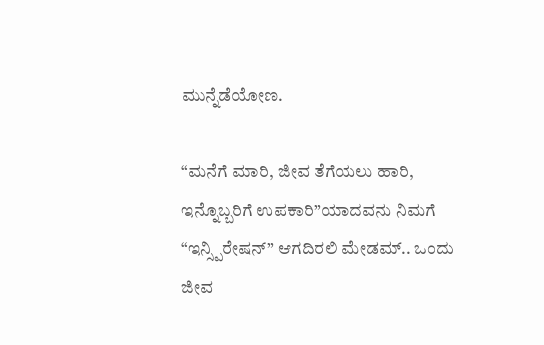ಮುನ್ನೆಡೆಯೋಣ.

“ಮನೆಗೆ ಮಾರಿ, ಜೀವ ತೆಗೆಯಲು ಹಾರಿ, ಇನ್ನೊಬ್ಬರಿಗೆ ಉಪಕಾರಿ”ಯಾದವನು ನಿಮಗೆ “ಇನ್ಸ್ಪಿರೇಷನ್” ಆಗದಿರಲಿ ಮೇಡಮ್.. ಒಂದು ಜೀವ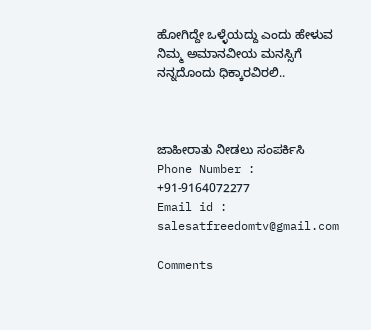ಹೋಗಿದ್ದೇ ಒಳ್ಳೆಯದ್ದು ಎಂದು ಹೇಳುವ ನಿಮ್ಮ ಅಮಾನವೀಯ ಮನಸ್ಸಿಗೆ ನನ್ನದೊಂದು ಧಿಕ್ಕಾರವಿರಲಿ..



ಜಾಹೀರಾತು ನೀಡಲು ಸಂಪರ್ಕಿಸಿ
Phone Number : +91-9164072277
Email id : salesatfreedomtv@gmail.com

Comments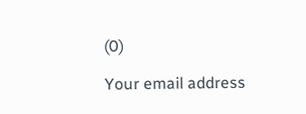(0)

Your email address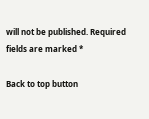will not be published. Required fields are marked *

Back to top button